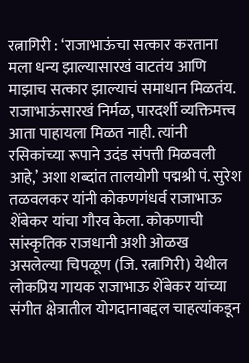रत्नागिरी : ‘राजाभाऊंचा सत्कार करताना मला धन्य झाल्यासारखं वाटतंय आणि माझाच सत्कार झाल्याचं समाधान मिळतंय. राजाभाऊंसारखं निर्मळ, पारदर्शी व्यक्तिमत्त्व आता पाहायला मिळत नाही. त्यांनी रसिकांच्या रूपाने उदंड संपत्ती मिळवली आहे,’ अशा शब्दांत तालयोगी पद्मश्री पं. सुरेश तळवलकर यांनी कोकणगंधर्व राजाभाऊ शेंबेकर यांचा गौरव केला. कोकणाची सांस्कृतिक राजधानी अशी ओळख असलेल्या चिपळूण (जि. रत्नागिरी) येथील लोकप्रिय गायक राजाभाऊ शेंबेकर यांच्या संगीत क्षेत्रातील योगदानाबद्दल चाहत्यांकडून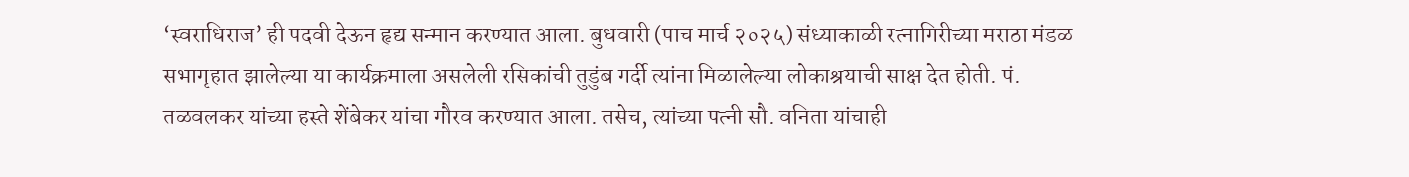‘स्वराधिराज’ ही पदवी देऊन हृद्य सन्मान करण्यात आला. बुधवारी (पाच मार्च २०२५) संध्याकाळी रत्नागिरीच्या मराठा मंडळ सभागृहात झालेल्या या कार्यक्रमाला असलेली रसिकांची तुडुंब गर्दी त्यांना मिळालेल्या लोकाश्रयाची साक्ष देत होती. पं. तळवलकर यांच्या हस्ते शेंबेकर यांचा गौरव करण्यात आला. तसेच, त्यांच्या पत्नी सौ. वनिता यांचाही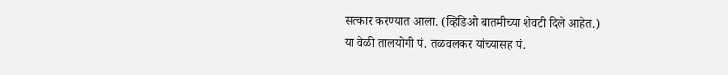सत्कार करण्यात आला. (व्हिडिओ बातमीच्या शेवटी दिले आहेत.)
या वेळी तालयोगी पं. तळवलकर यांच्यासह पं.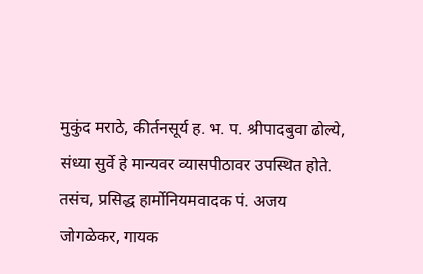मुकुंद मराठे, कीर्तनसूर्य ह. भ. प. श्रीपादबुवा ढोल्ये, संध्या सुर्वे हे मान्यवर व्यासपीठावर उपस्थित होते. तसंच, प्रसिद्ध हार्मोनियमवादक पं. अजय जोगळेकर, गायक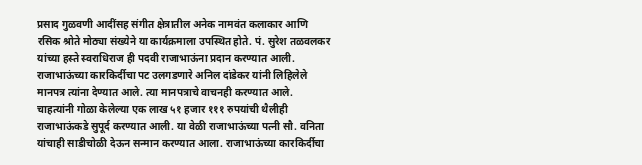प्रसाद गुळवणी आदींसह संगीत क्षेत्रातील अनेक नामवंत कलाकार आणि रसिक श्रोते मोठ्या संख्येने या कार्यक्रमाला उपस्थित होते. पं. सुरेश तळवलकर यांच्या हस्ते स्वराधिराज ही पदवी राजाभाऊंना प्रदान करण्यात आली. राजाभाऊंच्या कारकिर्दीचा पट उलगडणारे अनिल दांडेकर यांनी लिहिलेले मानपत्र त्यांना देण्यात आले. त्या मानपत्राचे वाचनही करण्यात आले. चाहत्यांनी गोळा केलेल्या एक लाख ५१ हजार १११ रुपयांची थैलीही राजाभाऊंकडे सुपूर्द करण्यात आली. या वेळी राजाभाऊंच्या पत्नी सौ. वनिता यांचाही साडीचोळी देऊन सन्मान करण्यात आला. राजाभाऊंच्या कारकिर्दीचा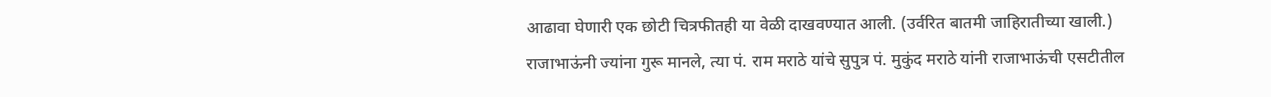आढावा घेणारी एक छोटी चित्रफीतही या वेळी दाखवण्यात आली. (उर्वरित बातमी जाहिरातीच्या खाली.)
राजाभाऊंनी ज्यांना गुरू मानले, त्या पं. राम मराठे यांचे सुपुत्र पं. मुकुंद मराठे यांनी राजाभाऊंची एसटीतील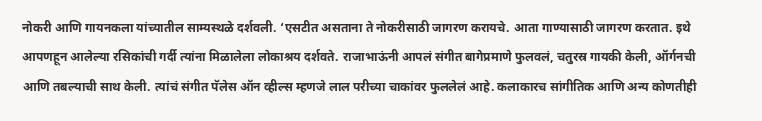नोकरी आणि गायनकला यांच्यातील साम्यस्थळे दर्शवली. ‘एसटीत असताना ते नोकरीसाठी जागरण करायचे. आता गाण्यासाठी जागरण करतात. इथे आपणहून आलेल्या रसिकांची गर्दी त्यांना मिळालेला लोकाश्रय दर्शवते. राजाभाऊंनी आपलं संगीत बागेप्रमाणे फुलवलं, चतुरस्र गायकी केली, ऑर्गनची आणि तबल्याची साथ केली. त्यांचं संगीत पॅलेस ऑन व्हील्स म्हणजे लाल परीच्या चाकांवर फुललेलं आहे. कलाकारच सांगीतिक आणि अन्य कोणतीही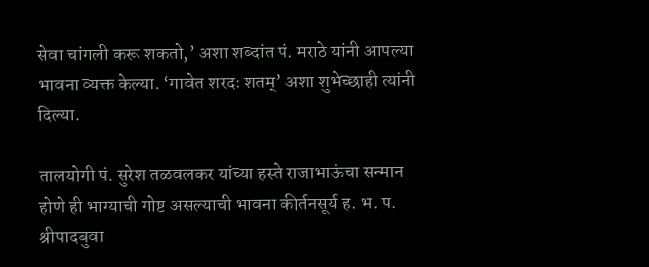सेवा चांगली करू शकतो,’ अशा शब्दांत पं. मराठे यांनी आपल्या भावना व्यक्त केल्या. ‘गावेत शरदः शतम्’ अशा शुभेच्छाही त्यांनी दिल्या.

तालयोगी पं. सुरेश तळवलकर यांच्या हस्ते राजाभाऊंचा सन्मान होणे ही भाग्याची गोष्ट असल्याची भावना कीर्तनसूर्य ह. भ. प. श्रीपादबुवा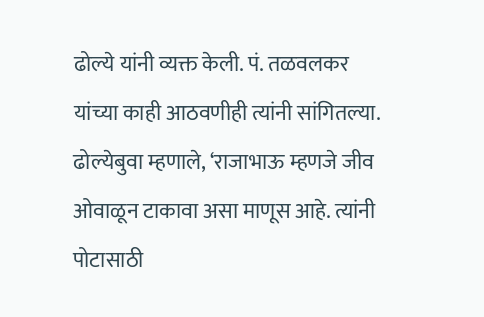ढोल्ये यांनी व्यक्त केली. पं. तळवलकर यांच्या काही आठवणीही त्यांनी सांगितल्या. ढोल्येबुवा म्हणाले, ‘राजाभाऊ म्हणजे जीव ओवाळून टाकावा असा माणूस आहे. त्यांनी पोटासाठी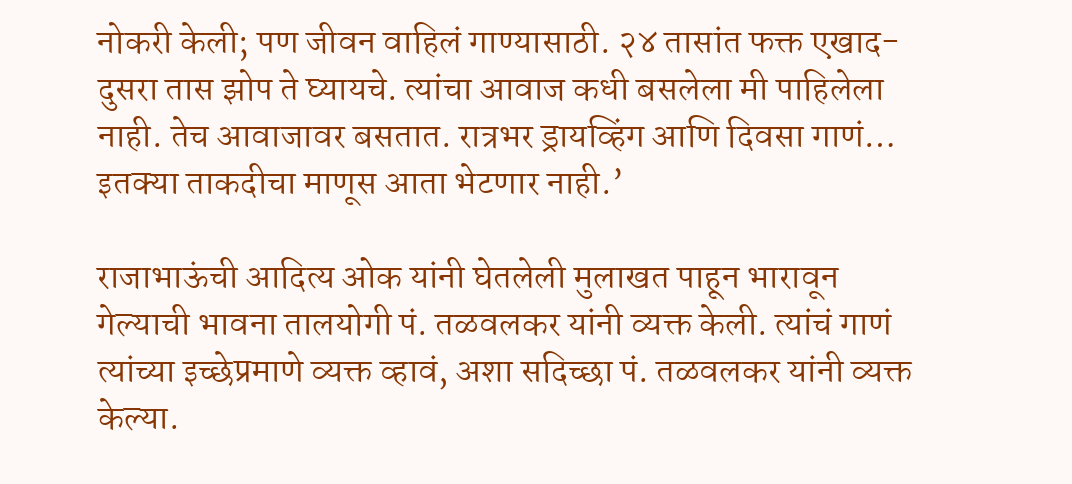नोकरी केली; पण जीवन वाहिलं गाण्यासाठी. २४ तासांत फक्त एखाद-दुसरा तास झोप ते घ्यायचे. त्यांचा आवाज कधी बसलेला मी पाहिलेला नाही. तेच आवाजावर बसतात. रात्रभर ड्रायव्हिंग आणि दिवसा गाणं… इतक्या ताकदीचा माणूस आता भेटणार नाही.’

राजाभाऊंची आदित्य ओक यांनी घेतलेली मुलाखत पाहून भारावून गेल्याची भावना तालयोगी पं. तळवलकर यांनी व्यक्त केली. त्यांचं गाणं त्यांच्या इच्छेप्रमाणे व्यक्त व्हावं, अशा सदिच्छा पं. तळवलकर यांनी व्यक्त केल्या.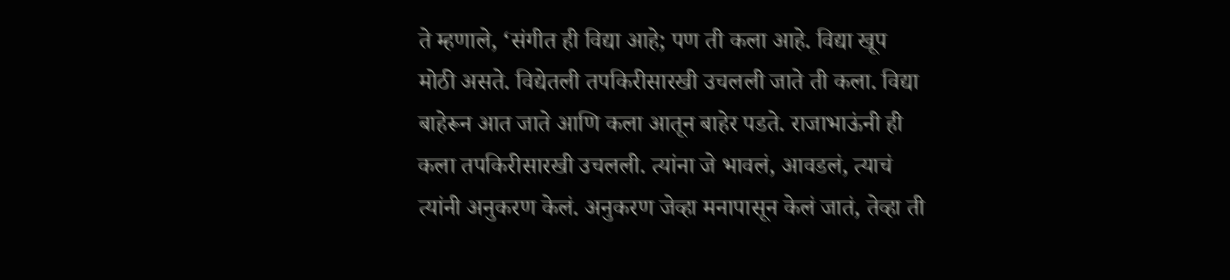ते म्हणाले, ‘संगीत ही विद्या आहे; पण ती कला आहे. विद्या खूप मोठी असते. विद्येतली तपकिरीसारखी उचलली जाते ती कला. विद्या बाहेरून आत जाते आणि कला आतून बाहेर पडते. राजाभाऊंनी ही कला तपकिरीसारखी उचलली. त्यांना जे भावलं, आवडलं, त्याचं त्यांनी अनुकरण केलं. अनुकरण जेव्हा मनापासून केलं जातं, तेव्हा ती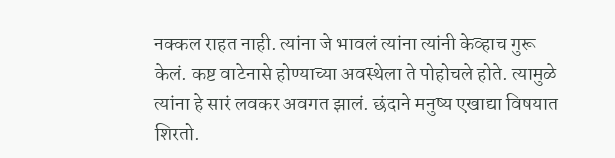नक्कल राहत नाही. त्यांना जे भावलं त्यांना त्यांनी केव्हाच गुरू केलं. कष्ट वाटेनासे होण्याच्या अवस्थेला ते पोहोचले होते. त्यामुळे त्यांना हे सारं लवकर अवगत झालं. छंदाने मनुष्य एखाद्या विषयात शिरतो.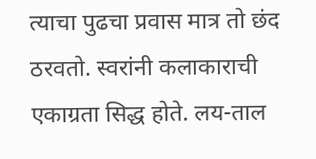त्याचा पुढचा प्रवास मात्र तो छंद ठरवतो. स्वरांनी कलाकाराची एकाग्रता सिद्ध होते. लय-ताल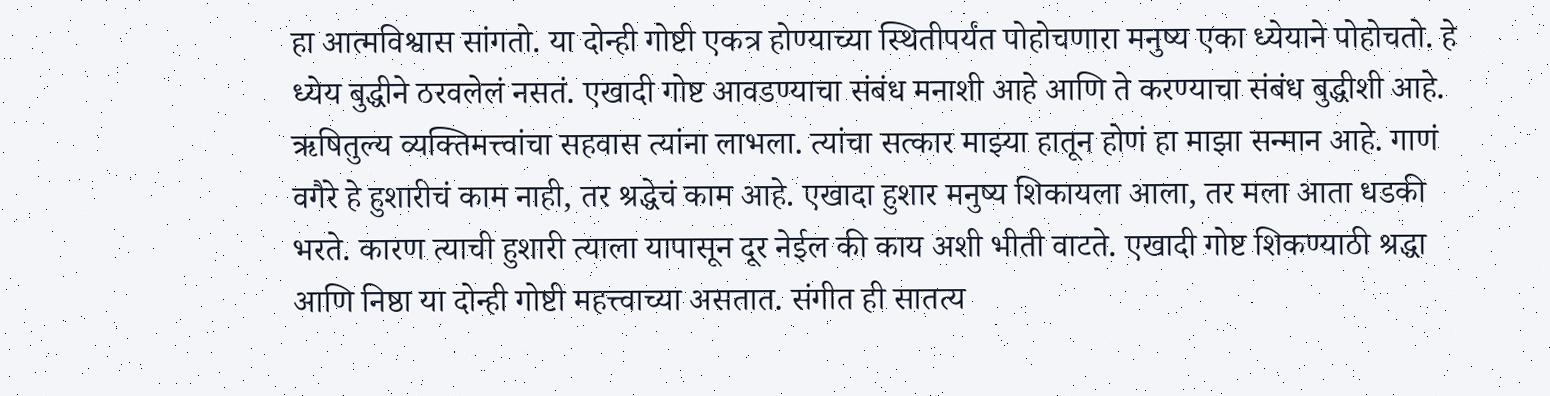हा आत्मविश्वास सांगतो. या दोन्ही गोष्टी एकत्र होण्याच्या स्थितीपर्यंत पोहोचणारा मनुष्य एका ध्येयाने पोहोचतो. हे ध्येय बुद्धीने ठरवलेलं नसतं. एखादी गोष्ट आवडण्याचा संबंध मनाशी आहे आणि ते करण्याचा संबंध बुद्धीशी आहे. ऋषितुल्य व्यक्तिमत्त्वांचा सहवास त्यांना लाभला. त्यांचा सत्कार माझ्या हातून होणं हा माझा सन्मान आहे. गाणं वगैरे हे हुशारीचं काम नाही, तर श्रद्धेचं काम आहे. एखादा हुशार मनुष्य शिकायला आला, तर मला आता धडकी भरते. कारण त्याची हुशारी त्याला यापासून दूर नेईल की काय अशी भीती वाटते. एखादी गोष्ट शिकण्याठी श्रद्धा आणि निष्ठा या दोन्ही गोष्टी महत्त्वाच्या असतात. संगीत ही सातत्य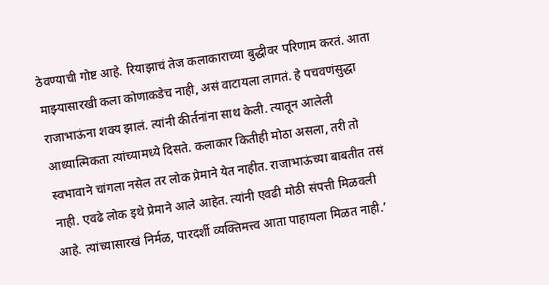ठेवण्याची गोष्ट आहे. रियाझाचं तेज कलाकाराच्या बुद्धीवर परिणाम करतं. आता माझ्यासारखी कला कोणाकडेच नाही, असं वाटायला लागतं. हे पचवणंसुद्धा राजाभाऊंना शक्य झालं. त्यांनी कीर्तनांना साथ केली. त्यातून आलेली आध्यात्मिकता त्यांच्यामध्ये दिसते. कलाकार कितीही मोठा असला, तरी तो स्वभावाने चांगला नसेल तर लोक प्रेमाने येत नाहीत. राजाभाऊंच्या बाबतीत तसं नाही. एवढे लोक इथे प्रेमाने आले आहेत. त्यांनी एवढी मोठी संपत्ती मिळवली आहे. त्यांच्यासारखं निर्मळ, पारदर्शी व्यक्तिमत्त्व आता पाहायला मिळत नाही.’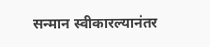सन्मान स्वीकारल्यानंतर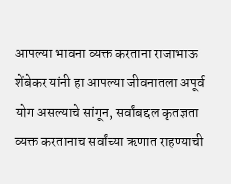आपल्या भावना व्यक्त करताना राजाभाऊ शेंबेकर यांनी हा आपल्या जीवनातला अपूर्व योग असल्याचे सांगून, सर्वांबद्दल कृतज्ञता व्यक्त करतानाच सर्वांच्या ऋणात राहण्याची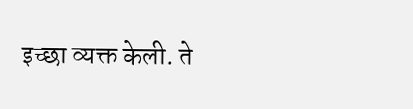इच्छा व्यक्त केली. ते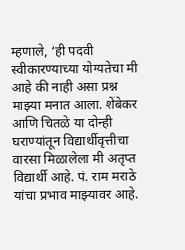म्हणाले, ‘ही पदवी स्वीकारण्याच्या योग्यतेचा मी आहे की नाही असा प्रश्न माझ्या मनात आला. शेंबेकर आणि चितळे या दोन्ही घराण्यांतून विद्यार्थीवृत्तीचा वारसा मिळालेला मी अतृप्त विद्यार्थी आहे. पं. राम मराठे यांचा प्रभाव माझ्यावर आहे.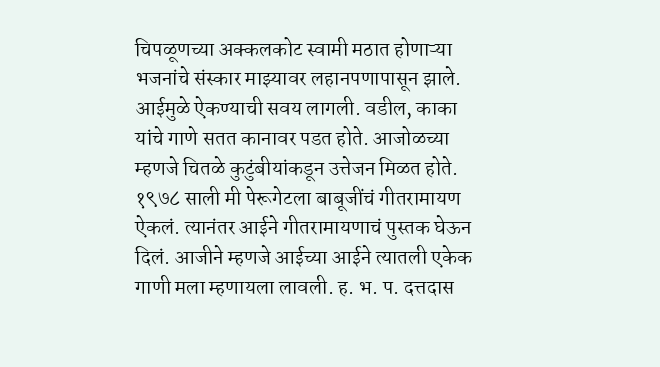चिपळूणच्या अक्कलकोट स्वामी मठात होणाऱ्या भजनांचे संस्कार माझ्यावर लहानपणापासून झाले. आईमुळे ऐकण्याची सवय लागली. वडील, काका यांचे गाणे सतत कानावर पडत होते. आजोळच्या म्हणजे चितळे कुटुंबीयांकडून उत्तेजन मिळत होते. १९७८ साली मी पेरूगेटला बाबूजींचं गीतरामायण ऐकलं. त्यानंतर आईने गीतरामायणाचं पुस्तक घेऊन दिलं. आजीने म्हणजे आईच्या आईने त्यातली एकेक गाणी मला म्हणायला लावली. ह. भ. प. दत्तदास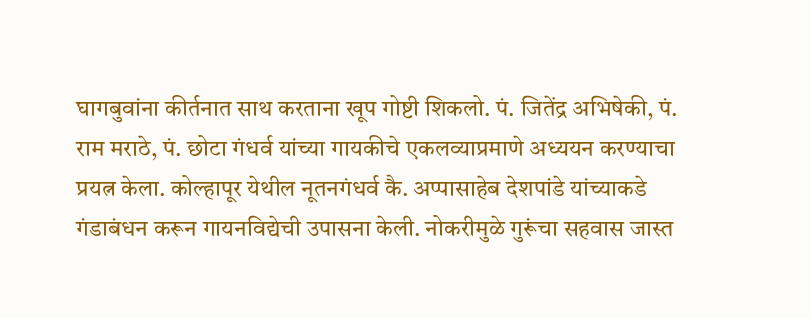घागबुवांना कीर्तनात साथ करताना खूप गोष्टी शिकलो. पं. जितेंद्र अभिषेकी, पं. राम मराठे, पं. छोटा गंधर्व यांच्या गायकीचे एकलव्याप्रमाणे अध्ययन करण्याचा प्रयत्न केला. कोल्हापूर येथील नूतनगंधर्व कै. अप्पासाहेब देशपांडे यांच्याकडे गंडाबंधन करून गायनविद्येची उपासना केली. नोकरीमुळे गुरूंचा सहवास जास्त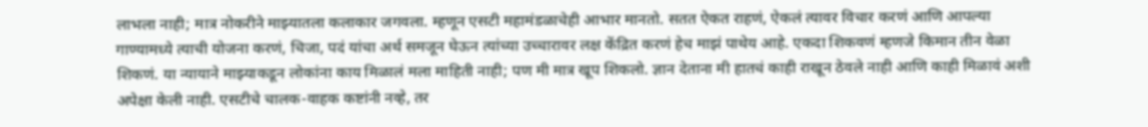लाभला नाही; मात्र नोकरीने माझ्यातला कलाकार जगवला. म्हणून एसटी महामंडळाचेही आभार मानतो. सतत ऐकत राहणं, ऐकलं त्यावर विचार करणं आणि आपल्या गाण्यामध्ये त्याची योजना करणं, चिजा, पदं यांचा अर्थ समजून घेऊन त्यांच्या उच्चारावर लक्ष केंद्रित करणं हेच माझं पाथेय आहे. एकदा शिकवणं म्हणजे किमान तीन वेळा शिकणं. या न्यायाने माझ्याकडून लोकांना काय मिळालं मला माहिती नाही; पण मी मात्र खूप शिकलो. ज्ञान देताना मी हातचं काही राखून ठेवले नाही आणि काही मिळावं अशी अपेक्षा केली नाही. एसटीचे चालक-वाहक कष्टांनी नव्हे, तर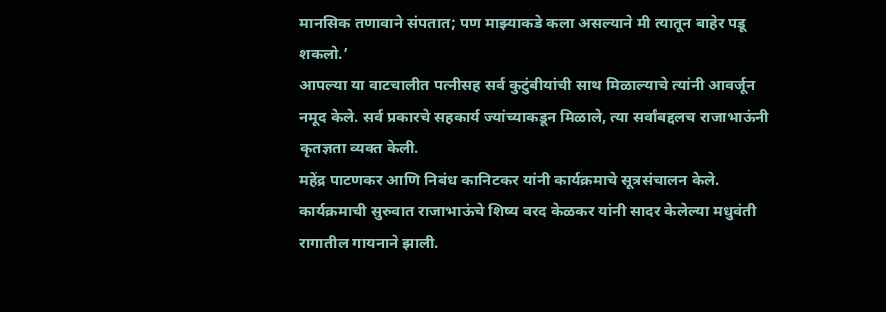मानसिक तणावाने संपतात; पण माझ्याकडे कला असल्याने मी त्यातून बाहेर पडू शकलो.’
आपल्या या वाटचालीत पत्नीसह सर्व कुटुंबीयांची साथ मिळाल्याचे त्यांनी आवर्जून नमूद केले. सर्व प्रकारचे सहकार्य ज्यांच्याकडून मिळाले, त्या सर्वांबद्दलच राजाभाऊंनी कृतज्ञता व्यक्त केली.
महेंद्र पाटणकर आणि निबंध कानिटकर यांनी कार्यक्रमाचे सूत्रसंचालन केले. कार्यक्रमाची सुरुवात राजाभाऊंचे शिष्य वरद केळकर यांनी सादर केलेल्या मधुवंती रागातील गायनाने झाली.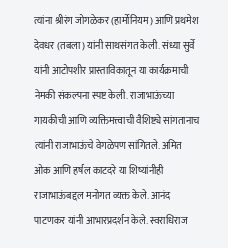त्यांना श्रीरंग जोगळेकर (हार्मोनियम) आणि प्रथमेश देवधर (तबला) यांनी साथसंगत केली. संध्या सुर्वे यांनी आटोपशीर प्रास्ताविकातून या कार्यक्रमाची नेमकी संकल्पना स्पष्ट केली. राजाभाऊंच्या गायकीची आणि व्यक्तिमत्त्वाची वैशिष्ट्ये सांगतानाच त्यांनी राजाभाऊंचे वेगळेपण सांगितले. अमित ओक आणि हर्षल काटदरे या शिष्यांनीही राजाभाऊंबद्दल मनोगत व्यक्त केले. आनंद पाटणकर यांनी आभारप्रदर्शन केले. स्वराधिराज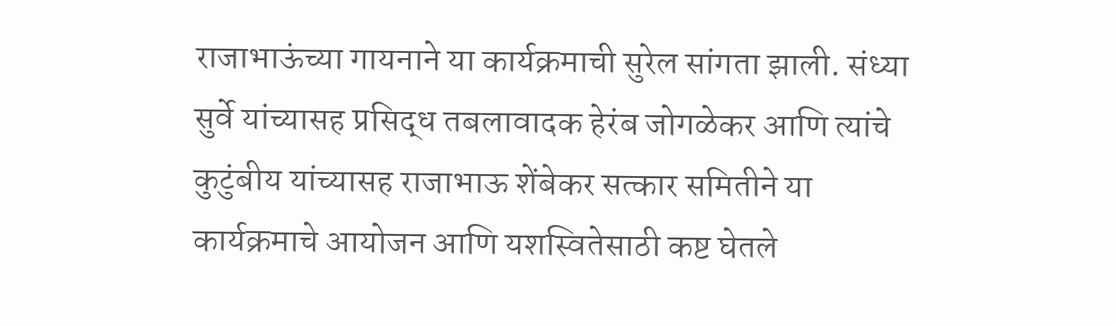राजाभाऊंच्या गायनाने या कार्यक्रमाची सुरेल सांगता झाली. संध्या सुर्वे यांच्यासह प्रसिद्ध तबलावादक हेरंब जोगळेकर आणि त्यांचे कुटुंबीय यांच्यासह राजाभाऊ शेंबेकर सत्कार समितीने या कार्यक्रमाचे आयोजन आणि यशस्वितेसाठी कष्ट घेतले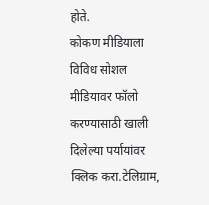होते.
कोकण मीडियाला विविध सोशल मीडियावर फॉलो करण्यासाठी खाली दिलेल्या पर्यायांवर क्लिक करा.टेलिग्राम,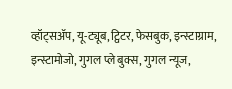व्हॉट्सॲप, यू-ट्यूब, ट्विटर, फेसबुक, इन्स्टाग्राम, इन्स्टामोजो, गुगल प्ले बुक्स, गुगल न्यूज,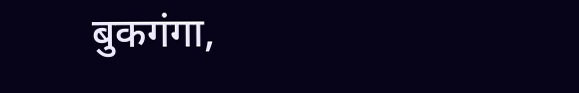बुकगंगा,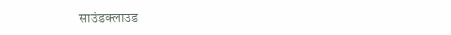साउंडक्लाउड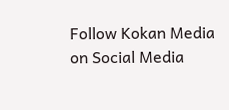Follow Kokan Media on Social Media